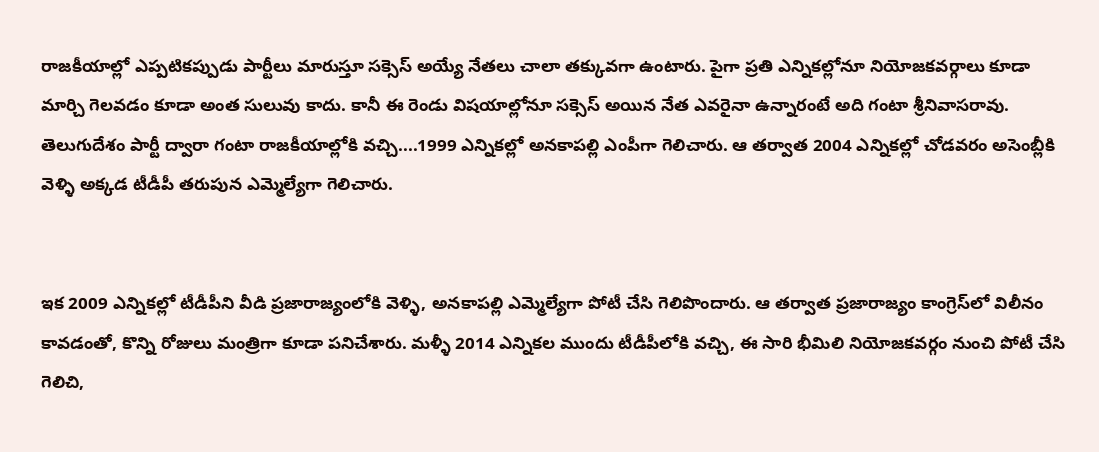రాజకీయాల్లో ఎప్పటికప్పుడు పార్టీలు మారుస్తూ సక్సెస్ అయ్యే నేతలు చాలా తక్కువగా ఉంటారు. పైగా ప్రతి ఎన్నికల్లోనూ నియోజకవర్గాలు కూడా మార్చి గెలవడం కూడా అంత సులువు కాదు. కానీ ఈ రెండు విషయాల్లోనూ సక్సెస్ అయిన నేత ఎవరైనా ఉన్నారంటే అది గంటా శ్రీనివాసరావు. తెలుగుదేశం పార్టీ ద్వారా గంటా రాజకీయాల్లోకి వచ్చి....1999 ఎన్నికల్లో అనకాపల్లి ఎంపీగా గెలిచారు. ఆ తర్వాత 2004 ఎన్నికల్లో చోడవరం అసెంబ్లీకి వెళ్ళి అక్కడ టీడీపీ తరుపున ఎమ్మెల్యేగా గెలిచారు.


ఇక 2009 ఎన్నికల్లో టీడీపీని వీడి ప్రజారాజ్యంలోకి వెళ్ళి, అనకాపల్లి ఎమ్మెల్యేగా పోటీ చేసి గెలిపొందారు. ఆ తర్వాత ప్రజారాజ్యం కాంగ్రెస్‌లో విలీనం కావడంతో, కొన్ని రోజులు మంత్రిగా కూడా పనిచేశారు. మళ్ళీ 2014 ఎన్నికల ముందు టీడీపీలోకి వచ్చి, ఈ సారి భీమిలి నియోజకవర్గం నుంచి పోటీ చేసి గెలిచి,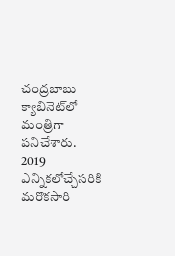చంద్రబాబు క్యాబినెట్‌లో మంత్రిగా పనిచేశారు. 2019 ఎన్నికలోచ్చేసరికి మరొకసారి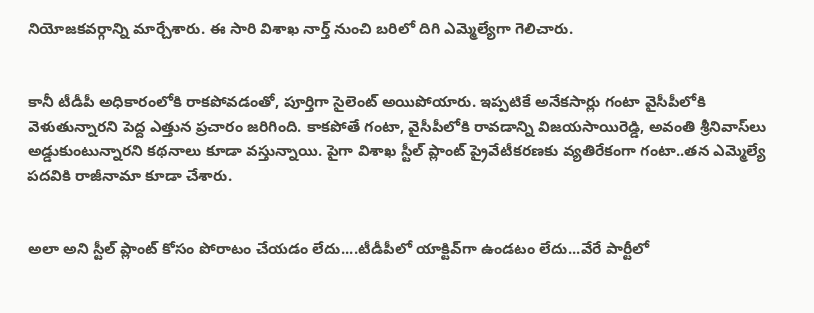నియోజకవర్గాన్ని మార్చేశారు. ఈ సారి విశాఖ నార్త్ నుంచి బరిలో దిగి ఎమ్మెల్యేగా గెలిచారు.


కానీ టీడీపీ అధికారంలోకి రాకపోవడంతో, పూర్తిగా సైలెంట్ అయిపోయారు. ఇప్పటికే అనేకసార్లు గంటా వైసీపీలోకి వెళుతున్నారని పెద్ద ఎత్తున ప్రచారం జరిగింది. కాకపోతే గంటా, వైసీపీలోకి రావడాన్ని విజయసాయిరెడ్డి, అవంతి శ్రీనివాస్‌లు అడ్డుకుంటున్నారని కథనాలు కూడా వస్తున్నాయి. పైగా విశాఖ స్టీల్ ప్లాంట్ ప్రైవేటీకరణకు వ్యతిరేకంగా గంటా..తన ఎమ్మెల్యే పదవికి రాజీనామా కూడా చేశారు.


అలా అని స్టీల్ ప్లాంట్ కోసం పోరాటం చేయడం లేదు....టీడీపీలో యాక్టివ్‌గా ఉండటం లేదు...వేరే పార్టీలో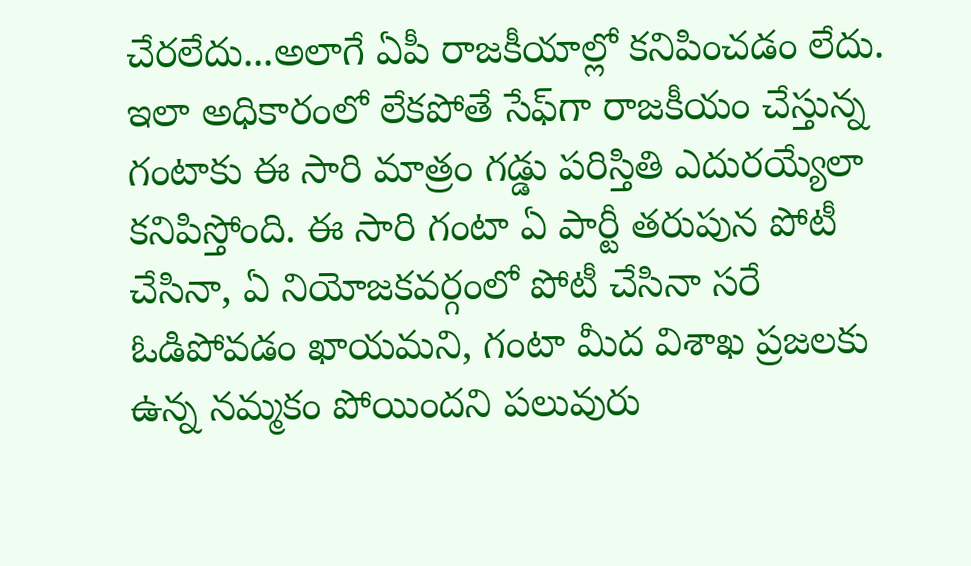చేరలేదు...అలాగే ఏపీ రాజకీయాల్లో కనిపించడం లేదు. ఇలా అధికారంలో లేకపోతే సేఫ్‌గా రాజకీయం చేస్తున్న గంటాకు ఈ సారి మాత్రం గడ్డు పరిస్తితి ఎదురయ్యేలా కనిపిస్తోంది. ఈ సారి గంటా ఏ పార్టీ తరుపున పోటీ చేసినా, ఏ నియోజకవర్గంలో పోటీ చేసినా సరే ఓడిపోవడం ఖాయమని, గంటా మీద విశాఖ ప్రజలకు ఉన్న నమ్మకం పోయిందని పలువురు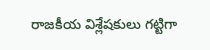రాజకీయ విశ్లేషకులు గట్టిగా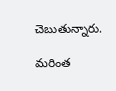చెబుతున్నారు.

మరింత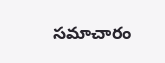సమాచారం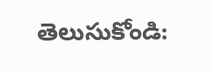తెలుసుకోండి: